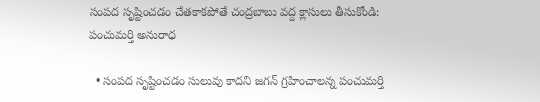సంపద సృష్టించడం చేతకాకపోతే చంద్రబాబు వద్ద క్లాసులు తీసుకోండి: పంచుమర్తి అనురాధ

  • సంపద సృష్టించడం సులువు కాదని జగన్ గ్రహించాలన్న పంచుమర్తి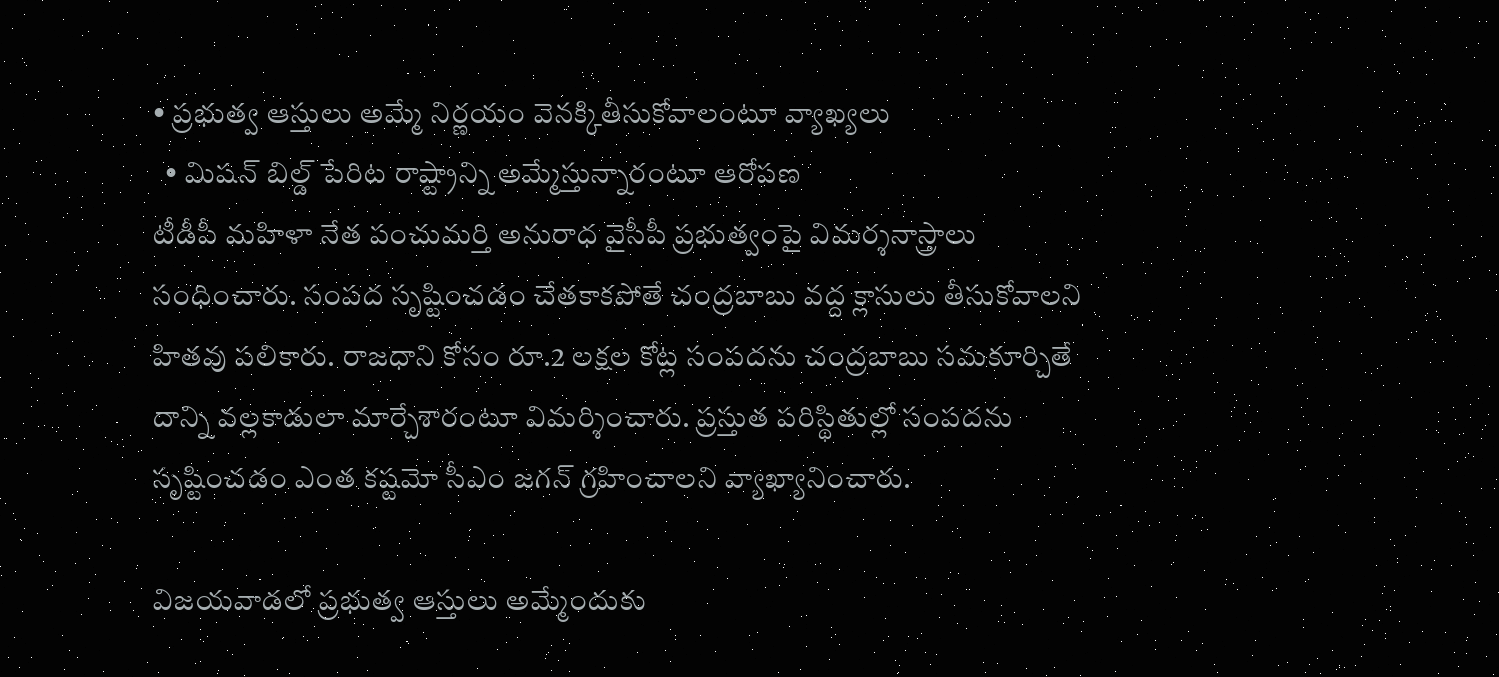• ప్రభుత్వ ఆస్తులు అమ్మే నిర్ణయం వెనక్కితీసుకోవాలంటూ వ్యాఖ్యలు
  • మిషన్ బిల్డ్ పేరిట రాష్ట్రాన్ని అమ్మేస్తున్నారంటూ ఆరోపణ
టీడీపీ మహిళా నేత పంచుమర్తి అనురాధ వైసీపీ ప్రభుత్వంపై విమర్శనాస్త్రాలు సంధించారు. సంపద సృష్టించడం చేతకాకపోతే చంద్రబాబు వద్ద క్లాసులు తీసుకోవాలని హితవు పలికారు. రాజధాని కోసం రూ.2 లక్షల కోట్ల సంపదను చంద్రబాబు సమకూర్చితే దాన్ని వల్లకాడులా మార్చేశారంటూ విమర్శించారు. ప్రస్తుత పరిస్థితుల్లో సంపదను సృష్టించడం ఎంత కష్టమో సీఎం జగన్ గ్రహించాలని వ్యాఖ్యానించారు.

విజయవాడలో ప్రభుత్వ ఆస్తులు అమ్మేందుకు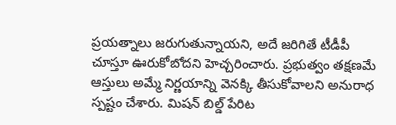ప్రయత్నాలు జరుగుతున్నాయని, అదే జరిగితే టీడీపీ చూస్తూ ఊరుకోబోదని హెచ్చరించారు. ప్రభుత్వం తక్షణమే ఆస్తులు అమ్మే నిర్ణయాన్ని వెనక్కి తీసుకోవాలని అనురాధ స్పష్టం చేశారు. మిషన్ బిల్డ్ పేరిట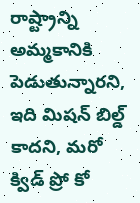రాష్ట్రాన్ని అమ్మకానికి పెడుతున్నారని, ఇది మిషన్ బిల్డ్ కాదని, మరో క్విడ్ ప్రో కో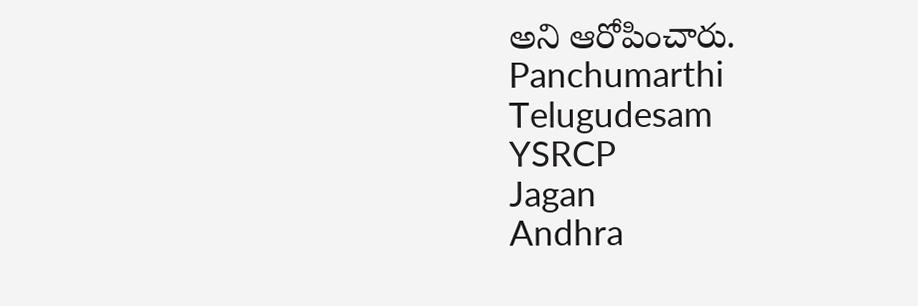అని ఆరోపించారు.
Panchumarthi
Telugudesam
YSRCP
Jagan
Andhra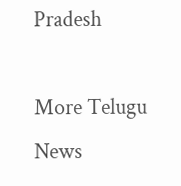Pradesh

More Telugu News